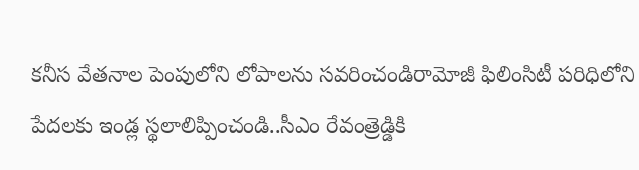కనీస వేతనాల పెంపులోని లోపాలను సవరించండిరామోజీ ఫిలింసిటీ పరిధిలోని పేదలకు ఇండ్ల స్థలాలిప్పించండి..సీఎం రేవంత్రెడ్డికి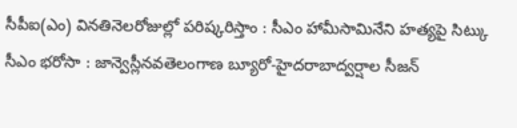సీపీఐ(ఎం) వినతినెలరోజుల్లో పరిష్కరిస్తాం : సీఎం హామీసామినేని హత్యపై సిట్కు సీఎం భరోసా : జాన్వెస్లీనవతెలంగాణ బ్యూరో-హైదరాబాద్వర్షాల సీజన్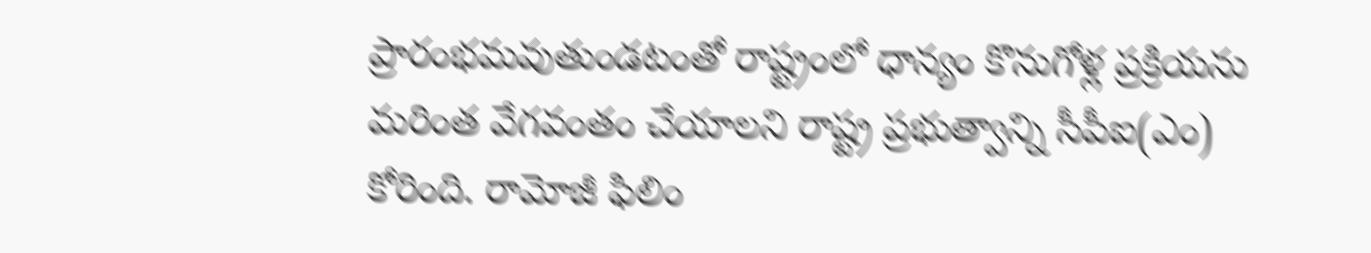ప్రారంభమవుతుండటంతో రాష్ట్రంలో ధాన్యం కొనుగోళ్ల ప్రక్రియను మరింత వేగవంతం చేయాలని రాష్ట్ర ప్రభుత్వాన్ని సీపీఐ(ఎం) కోరింది. రామోజీ ఫిలిం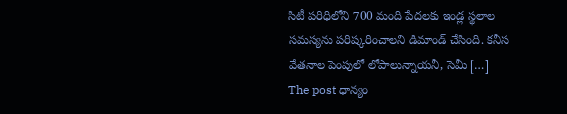సిటీ పరిధిలోని 700 మంది పేదలకు ఇండ్ల స్థలాల సమస్యను పరిష్కరించాలని డిమాండ్ చేసింది. కనీస వేతనాల పెంపులో లోపాలున్నాయనీ, సెమీ […]
The post ధాన్యం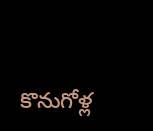కొనుగోళ్ల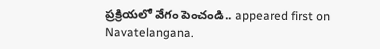ప్రక్రియలో వేగం పెంచండి.. appeared first on Navatelangana.